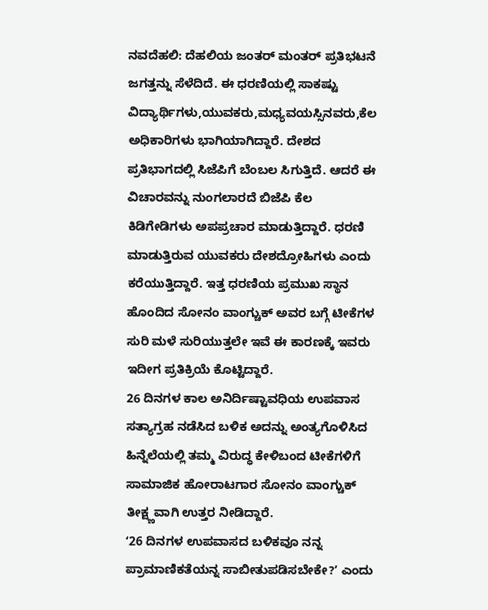ನವದೆಹಲಿ: ದೆಹಲಿಯ ಜಂತರ್ ಮಂತರ್ ಪ್ರತಿಭಟನೆ ಜಗತ್ತನ್ನು ಸೆಳೆದಿದೆ. ಈ ಧರಣಿಯಲ್ಲಿ ಸಾಕಷ್ಟು ವಿದ್ಯಾರ್ಥಿಗಳು,ಯುವಕರು,ಮಧ್ಯವಯಸ್ಸಿನವರು,ಕೆಲ ಅಧಿಕಾರಿಗಳು ಭಾಗಿಯಾಗಿದ್ದಾರೆ. ದೇಶದ ಪ್ರತಿಭಾಗದಲ್ಲಿ ಸಿಜೆಪಿಗೆ ಬೆಂಬಲ ಸಿಗುತ್ತಿದೆ. ಆದರೆ ಈ ವಿಚಾರವನ್ನು ನುಂಗಲಾರದೆ ಬಿಜೆಪಿ ಕೆಲ ಕಿಡಿಗೇಡಿಗಳು ಅಪಪ್ರಚಾರ ಮಾಡುತ್ತಿದ್ದಾರೆ. ಧರಣಿ ಮಾಡುತ್ತಿರುವ ಯುವಕರು ದೇಶದ್ರೋಹಿಗಳು ಎಂದು ಕರೆಯುತ್ತಿದ್ದಾರೆ. ಇತ್ತ ಧರಣಿಯ ಪ್ರಮುಖ ಸ್ಥಾನ ಹೊಂದಿದ ಸೋನಂ ವಾಂಗ್ಚುಕ್ ಅವರ ಬಗ್ಗೆ ಟೀಕೆಗಳ ಸುರಿ ಮಳೆ ಸುರಿಯುತ್ತಲೇ ಇವೆ ಈ ಕಾರಣಕ್ಕೆ ಇವರು ಇದೀಗ ಪ್ರತಿಕ್ರಿಯೆ ಕೊಟ್ಟಿದ್ದಾರೆ.
26 ದಿನಗಳ ಕಾಲ ಅನಿರ್ದಿಷ್ಟಾವಧಿಯ ಉಪವಾಸ ಸತ್ಯಾಗ್ರಹ ನಡೆಸಿದ ಬಳಿಕ ಅದನ್ನು ಅಂತ್ಯಗೊಳಿಸಿದ ಹಿನ್ನೆಲೆಯಲ್ಲಿ ತಮ್ಮ ವಿರುದ್ಧ ಕೇಳಿಬಂದ ಟೀಕೆಗಳಿಗೆ ಸಾಮಾಜಿಕ ಹೋರಾಟಗಾರ ಸೋನಂ ವಾಂಗ್ಚುಕ್ ತೀಕ್ಷ್ಣವಾಗಿ ಉತ್ತರ ನೀಡಿದ್ದಾರೆ.
ʻ26 ದಿನಗಳ ಉಪವಾಸದ ಬಳಿಕವೂ ನನ್ನ ಪ್ರಾಮಾಣಿಕತೆಯನ್ನ ಸಾಬೀತುಪಡಿಸಬೇಕೇ?ʼ ಎಂದು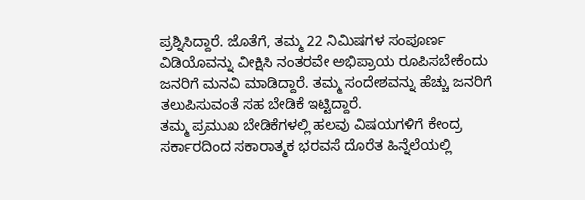ಪ್ರಶ್ನಿಸಿದ್ದಾರೆ. ಜೊತೆಗೆ, ತಮ್ಮ 22 ನಿಮಿಷಗಳ ಸಂಪೂರ್ಣ ವಿಡಿಯೊವನ್ನು ವೀಕ್ಷಿಸಿ ನಂತರವೇ ಅಭಿಪ್ರಾಯ ರೂಪಿಸಬೇಕೆಂದು ಜನರಿಗೆ ಮನವಿ ಮಾಡಿದ್ದಾರೆ. ತಮ್ಮ ಸಂದೇಶವನ್ನು ಹೆಚ್ಚು ಜನರಿಗೆ ತಲುಪಿಸುವಂತೆ ಸಹ ಬೇಡಿಕೆ ಇಟ್ಟಿದ್ದಾರೆ.
ತಮ್ಮ ಪ್ರಮುಖ ಬೇಡಿಕೆಗಳಲ್ಲಿ ಹಲವು ವಿಷಯಗಳಿಗೆ ಕೇಂದ್ರ ಸರ್ಕಾರದಿಂದ ಸಕಾರಾತ್ಮಕ ಭರವಸೆ ದೊರೆತ ಹಿನ್ನೆಲೆಯಲ್ಲಿ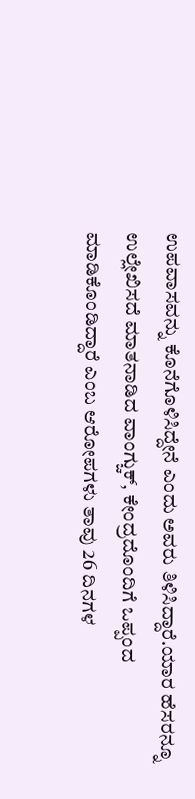ಉಪವಾಸವನ್ನು ಕೊನೆಗೊಳಿಸಿದ್ದೇನೆ ಎಂದು ಅವರು ತಿಳಿಸಿದ್ದಾರೆ.ಯಾರ ಹೆಸರನ್ನೂ ಉಲ್ಲೇಖಿಸದೆ ಮಾತನಾಡಿದ ವಾಂಗ್ಚುಕ್, ಕೇಂದ್ರದೊಂದಿಗೆ ಒಪ್ಪಂದ ಮಾಡಿಕೊಂಡಿದ್ದಾರೆ ಎಂಬ ಆರೋಪಗಳು ತಾವು 26 ದಿನಗಳ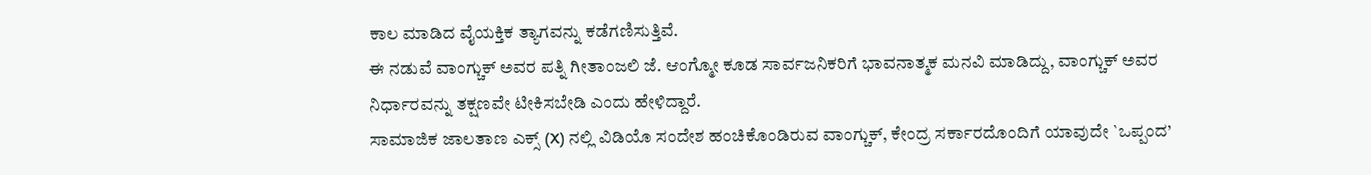ಕಾಲ ಮಾಡಿದ ವೈಯಕ್ತಿಕ ತ್ಯಾಗವನ್ನು ಕಡೆಗಣಿಸುತ್ತಿವೆ.
ಈ ನಡುವೆ ವಾಂಗ್ಚುಕ್ ಅವರ ಪತ್ನಿ ಗೀತಾಂಜಲಿ ಜೆ. ಆಂಗ್ಮೋ ಕೂಡ ಸಾರ್ವಜನಿಕರಿಗೆ ಭಾವನಾತ್ಮಕ ಮನವಿ ಮಾಡಿದ್ದು, ವಾಂಗ್ಚುಕ್ ಅವರ ನಿರ್ಧಾರವನ್ನು ತಕ್ಷಣವೇ ಟೀಕಿಸಬೇಡಿ ಎಂದು ಹೇಳಿದ್ದಾರೆ.
ಸಾಮಾಜಿಕ ಜಾಲತಾಣ ಎಕ್ಸ್ (X) ನಲ್ಲಿ ವಿಡಿಯೊ ಸಂದೇಶ ಹಂಚಿಕೊಂಡಿರುವ ವಾಂಗ್ಚುಕ್, ಕೇಂದ್ರ ಸರ್ಕಾರದೊಂದಿಗೆ ಯಾವುದೇ `ಒಪ್ಪಂದ’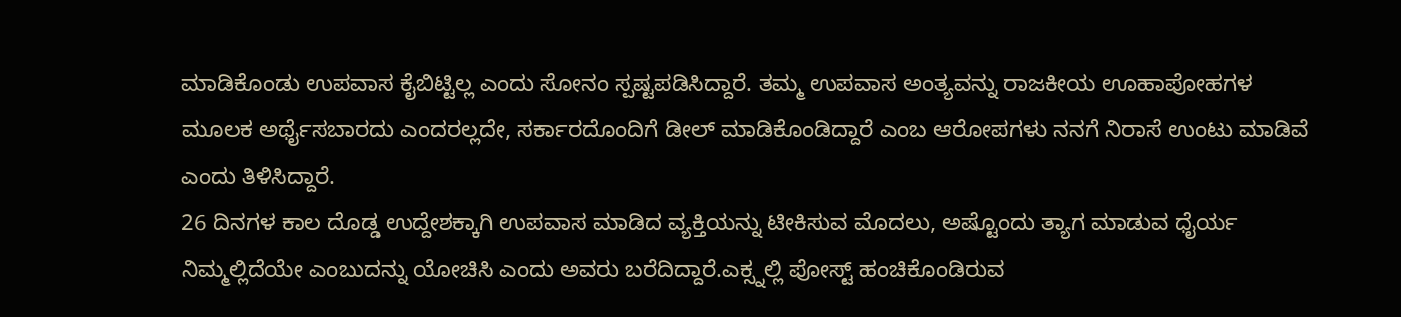ಮಾಡಿಕೊಂಡು ಉಪವಾಸ ಕೈಬಿಟ್ಟಿಲ್ಲ ಎಂದು ಸೋನಂ ಸ್ಪಷ್ಟಪಡಿಸಿದ್ದಾರೆ. ತಮ್ಮ ಉಪವಾಸ ಅಂತ್ಯವನ್ನು ರಾಜಕೀಯ ಊಹಾಪೋಹಗಳ ಮೂಲಕ ಅರ್ಥೈಸಬಾರದು ಎಂದರಲ್ಲದೇ, ಸರ್ಕಾರದೊಂದಿಗೆ ಡೀಲ್ ಮಾಡಿಕೊಂಡಿದ್ದಾರೆ ಎಂಬ ಆರೋಪಗಳು ನನಗೆ ನಿರಾಸೆ ಉಂಟು ಮಾಡಿವೆ ಎಂದು ತಿಳಿಸಿದ್ದಾರೆ.
26 ದಿನಗಳ ಕಾಲ ದೊಡ್ಡ ಉದ್ದೇಶಕ್ಕಾಗಿ ಉಪವಾಸ ಮಾಡಿದ ವ್ಯಕ್ತಿಯನ್ನು ಟೀಕಿಸುವ ಮೊದಲು, ಅಷ್ಟೊಂದು ತ್ಯಾಗ ಮಾಡುವ ಧೈರ್ಯ ನಿಮ್ಮಲ್ಲಿದೆಯೇ ಎಂಬುದನ್ನು ಯೋಚಿಸಿ ಎಂದು ಅವರು ಬರೆದಿದ್ದಾರೆ.ಎಕ್ಸ್ನಲ್ಲಿ ಪೋಸ್ಟ್ ಹಂಚಿಕೊಂಡಿರುವ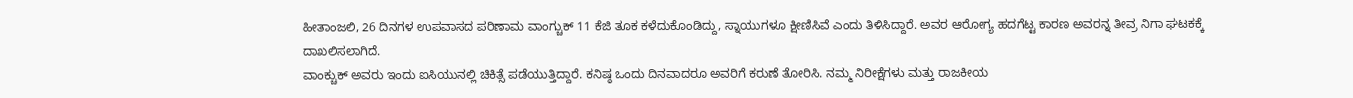ಹೀತಾಂಜಲಿ, 26 ದಿನಗಳ ಉಪವಾಸದ ಪರಿಣಾಮ ವಾಂಗ್ಚುಕ್ 11 ಕೆಜಿ ತೂಕ ಕಳೆದುಕೊಂಡಿದ್ದು, ಸ್ನಾಯುಗಳೂ ಕ್ಷೀಣಿಸಿವೆ ಎಂದು ತಿಳಿಸಿದ್ದಾರೆ. ಅವರ ಆರೋಗ್ಯ ಹದಗೆಟ್ಟ ಕಾರಣ ಅವರನ್ನ ತೀವ್ರ ನಿಗಾ ಘಟಕಕ್ಕೆ ದಾಖಲಿಸಲಾಗಿದೆ.
ವಾಂಕ್ಚುಕ್ ಅವರು ಇಂದು ಐಸಿಯುನಲ್ಲಿ ಚಿಕಿತ್ಸೆ ಪಡೆಯುತ್ತಿದ್ದಾರೆ. ಕನಿಷ್ಠ ಒಂದು ದಿನವಾದರೂ ಅವರಿಗೆ ಕರುಣೆ ತೋರಿಸಿ. ನಮ್ಮ ನಿರೀಕ್ಷೆಗಳು ಮತ್ತು ರಾಜಕೀಯ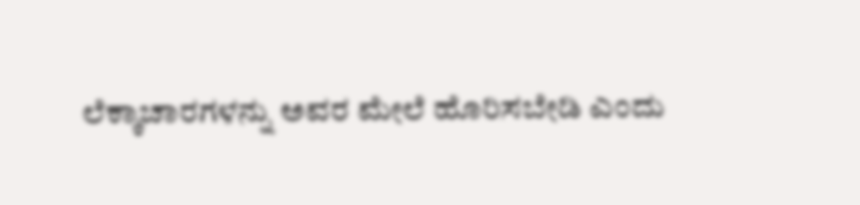ಲೆಕ್ಕಾಚಾರಗಳನ್ನು ಅವರ ಮೇಲೆ ಹೊರಿಸಬೇಡಿ ಎಂದು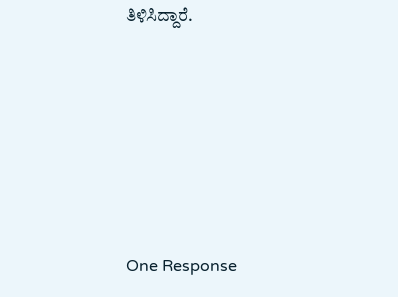ತಿಳಿಸಿದ್ದಾರೆ.






One Response